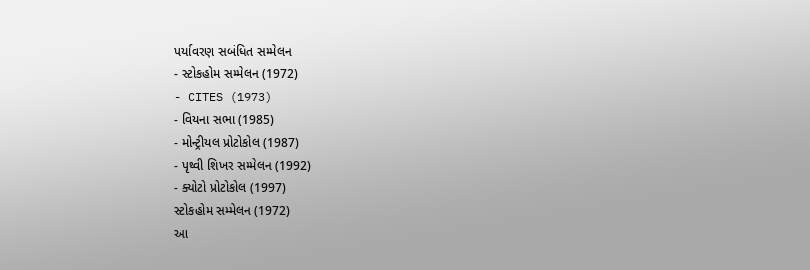પર્યાવરણ સબંધિત સમ્મેલન
- સ્ટોકહોમ સમ્મેલન (1972)
- CITES (1973)
- વિયના સભા (1985)
- મોન્ટ્રીયલ પ્રોટોકોલ (1987)
- પૃથ્વી શિખર સમ્મેલન (1992)
- ક્યોટો પ્રોટોકોલ (1997)
સ્ટોકહોમ સમ્મેલન (1972)
આ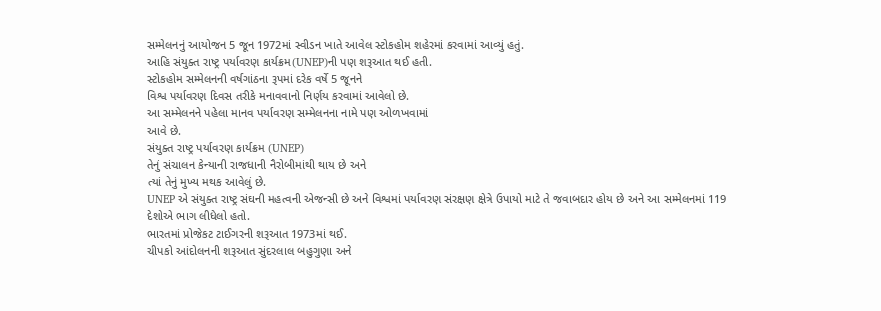સમ્મેલનનું આયોજન 5 જૂન 1972માં સ્વીડન ખાતે આવેલ સ્ટોકહોમ શહેરમાં કરવામાં આવ્યું હતું.
આહિ સંયુક્ત રાષ્ટ્ર પર્યાવરણ કાર્યક્રમ(UNEP)ની પણ શરૂઆત થઈ હતી.
સ્ટોકહોમ સમ્મેલનની વર્ષગાંઠના રૂપમાં દરેક વર્ષે 5 જૂનને
વિશ્વ પર્યાવરણ દિવસ તરીકે મનાવવાનો નિર્ણય કરવામાં આવેલો છે.
આ સમ્મેલનને પહેલા માનવ પર્યાવરણ સમ્મેલનના નામે પણ ઓળખવામાં
આવે છે.
સંયુક્ત રાષ્ટ્ર પર્યાવરણ કાર્યક્રમ (UNEP)
તેનું સંચાલન કેન્યાની રાજધાની નૈરોબીમાંથી થાય છે અને
ત્યાં તેનું મુખ્ય મથક આવેલું છે.
UNEP એ સંયુક્ત રાષ્ટ્ર સંઘની મહત્વની એજન્સી છે અને વિશ્વમાં પર્યાવરણ સંરક્ષણ ક્ષેત્રે ઉપાયો માટે તે જવાબદાર હોય છે અને આ સમ્મેલનમાં 119 દેશોએ ભાગ લીધેલો હતો.
ભારતમાં પ્રોજેકટ ટાઈગરની શરૂઆત 1973માં થઈ.
ચીપકો આંદોલનની શરૂઆત સુંદરલાલ બહુગુણા અને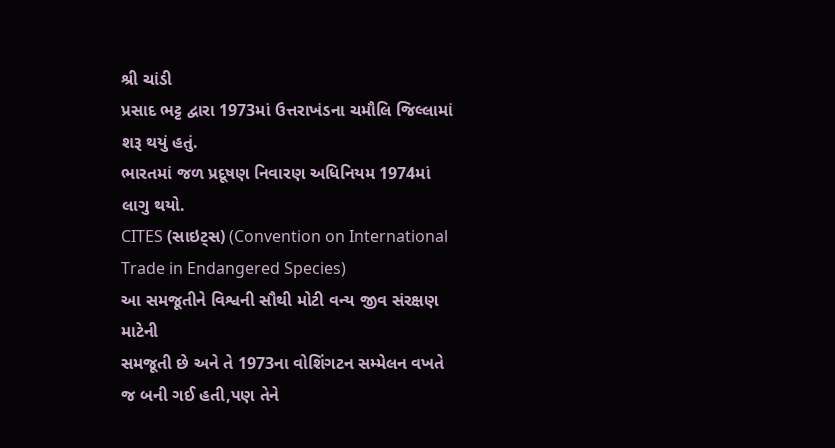શ્રી ચાંડી
પ્રસાદ ભટ્ટ દ્વારા 1973માં ઉત્તરાખંડના ચમૌલિ જિલ્લામાં શરૂ થયું હતું.
ભારતમાં જળ પ્રદૂષણ નિવારણ અધિનિયમ 1974માં લાગુ થયો.
CITES (સાઇટ્સ) (Convention on International Trade in Endangered Species)
આ સમજૂતીને વિશ્વની સૌથી મોટી વન્ય જીવ સંરક્ષણ માટેની
સમજૂતી છે અને તે 1973ના વોશિંગટન સમ્મેલન વખતે જ બની ગઈ હતી,પણ તેને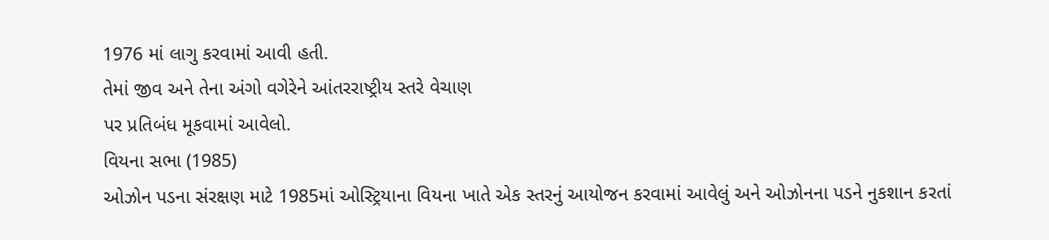1976 માં લાગુ કરવામાં આવી હતી.
તેમાં જીવ અને તેના અંગો વગેરેને આંતરરાષ્ટ્રીય સ્તરે વેચાણ
પર પ્રતિબંધ મૂકવામાં આવેલો.
વિયના સભા (1985)
ઓઝોન પડના સંરક્ષણ માટે 1985માં ઓસ્ટ્રિયાના વિયના ખાતે એક સ્તરનું આયોજન કરવામાં આવેલું અને ઓઝોનના પડને નુકશાન કરતાં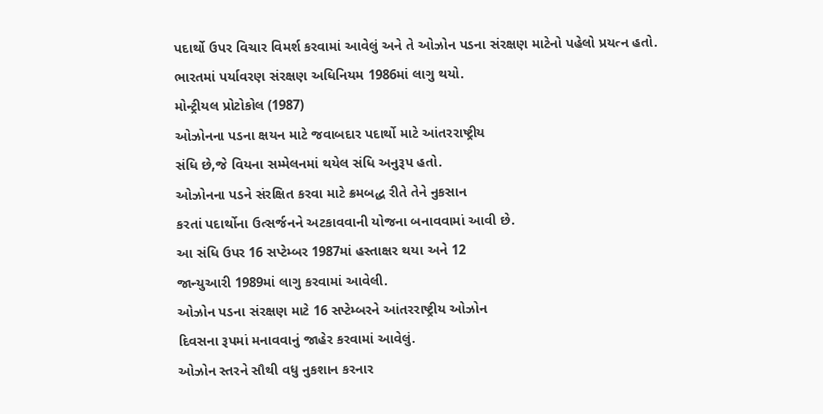પદાર્થો ઉપર વિચાર વિમર્શ કરવામાં આવેલું અને તે ઓઝોન પડના સંરક્ષણ માટેનો પહેલો પ્રયત્ન હતો.
ભારતમાં પર્યાવરણ સંરક્ષણ અધિનિયમ 1986માં લાગુ થયો.
મોન્ટ્રીયલ પ્રોટોકોલ (1987)
ઓઝોનના પડના ક્ષયન માટે જવાબદાર પદાર્થો માટે આંતરરાષ્ટ્રીય
સંધિ છે,જે વિયના સમ્મેલનમાં થયેલ સંધિ અનુરૂપ હતો.
ઓઝોનના પડને સંરક્ષિત કરવા માટે ક્રમબદ્ધ રીતે તેને નુકસાન
કરતાં પદાર્થોના ઉત્સર્જનને અટકાવવાની યોજના બનાવવામાં આવી છે.
આ સંધિ ઉપર 16 સપ્ટેમ્બર 1987માં હસ્તાક્ષર થયા અને 12
જાન્યુઆરી 1989માં લાગુ કરવામાં આવેલી.
ઓઝોન પડના સંરક્ષણ માટે 16 સપ્ટેમ્બરને આંતરરાષ્ટ્રીય ઓઝોન
દિવસના રૂપમાં મનાવવાનું જાહેર કરવામાં આવેલું.
ઓઝોન સ્તરને સૌથી વધુ નુકશાન કરનાર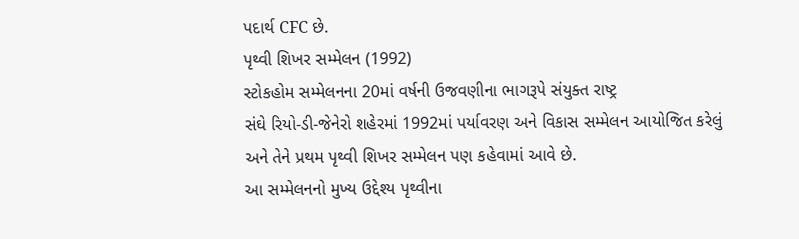પદાર્થ CFC છે.
પૃથ્વી શિખર સમ્મેલન (1992)
સ્ટોકહોમ સમ્મેલનના 20માં વર્ષની ઉજવણીના ભાગરૂપે સંયુક્ત રાષ્ટ્ર
સંઘે રિયો-ડી-જેનેરો શહેરમાં 1992માં પર્યાવરણ અને વિકાસ સમ્મેલન આયોજિત કરેલું
અને તેને પ્રથમ પૃથ્વી શિખર સમ્મેલન પણ કહેવામાં આવે છે.
આ સમ્મેલનનો મુખ્ય ઉદ્દેશ્ય પૃથ્વીના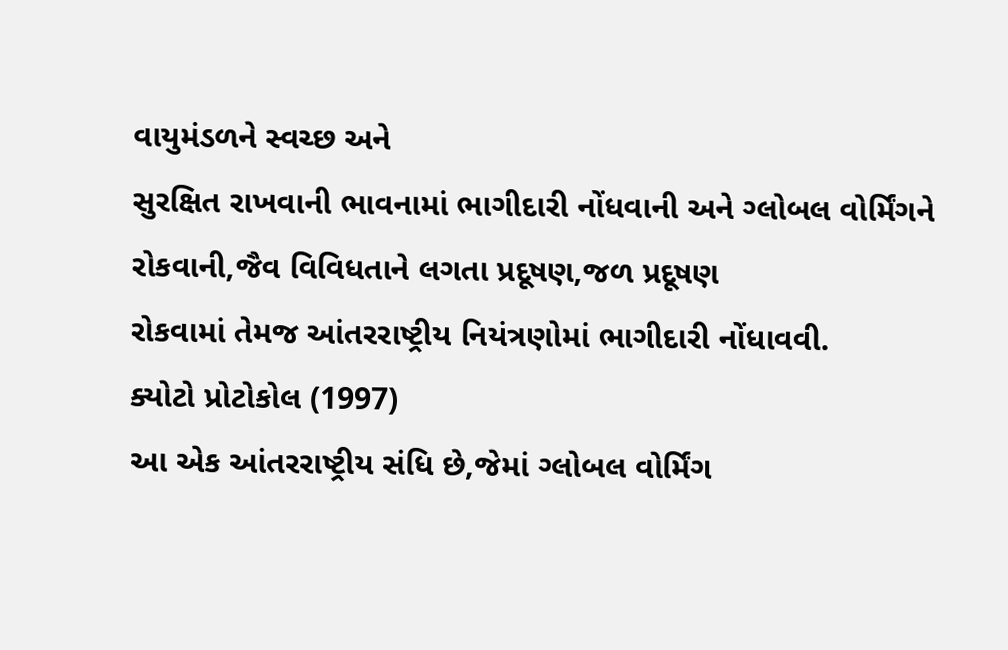વાયુમંડળને સ્વચ્છ અને
સુરક્ષિત રાખવાની ભાવનામાં ભાગીદારી નોંધવાની અને ગ્લોબલ વોર્મિંગને રોકવાની,જૈવ વિવિધતાને લગતા પ્રદૂષણ,જળ પ્રદૂષણ
રોકવામાં તેમજ આંતરરાષ્ટ્રીય નિયંત્રણોમાં ભાગીદારી નોંધાવવી.
ક્યોટો પ્રોટોકોલ (1997)
આ એક આંતરરાષ્ટ્રીય સંધિ છે,જેમાં ગ્લોબલ વોર્મિંગ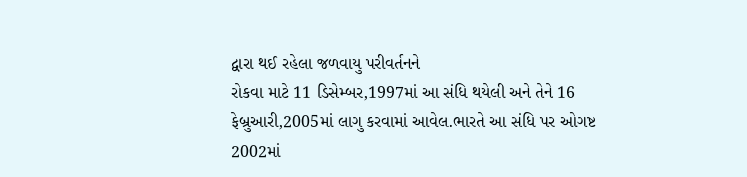દ્વારા થઈ રહેલા જળવાયુ પરીવર્તનને
રોકવા માટે 11 ડિસેમ્બર,1997માં આ સંધિ થયેલી અને તેને 16
ફેબ્રુઆરી,2005માં લાગુ કરવામાં આવેલ.ભારતે આ સંધિ પર ઓગષ્ટ
2002માં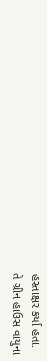હસ્તાક્ષર કર્યા હતા.
તે ગ્રીન હાઉસ વાયુના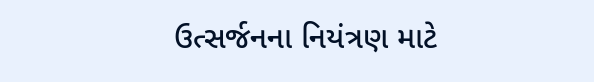ઉત્સર્જનના નિયંત્રણ માટે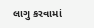લાગુ કરવામાં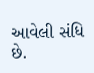આવેલી સંધિ છે.